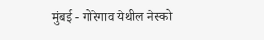मुंबई - गोरेगाव येथील नेस्को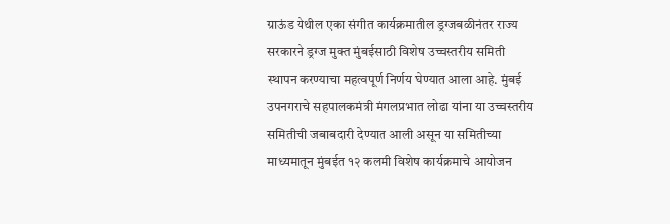ग्राऊंड येथील एका संगीत कार्यक्रमातील ड्रग्जबळीनंतर राज्य सरकारने ड्रग्ज मुक्त मुंबईसाठी विशेष उच्चस्तरीय समिती स्थापन करण्याचा महत्वपूर्ण निर्णय घेण्यात आला आहे. मुंबई उपनगराचे सहपालकमंत्री मंगलप्रभात लोढा यांना या उच्चस्तरीय समितीची जबाबदारी देण्यात आली असून या समितीच्या माध्यमातून मुंबईत १२ कलमी विशेष कार्यक्रमाचे आयोजन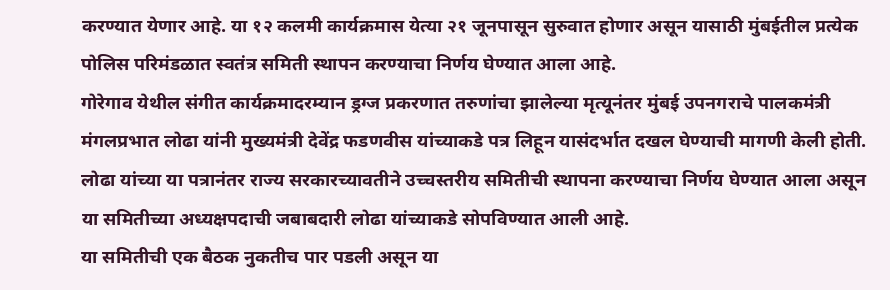करण्यात येणार आहे. या १२ कलमी कार्यक्रमास येत्या २१ जूनपासून सुरुवात होणार असून यासाठी मुंबईतील प्रत्येक पोलिस परिमंडळात स्वतंत्र समिती स्थापन करण्याचा निर्णय घेण्यात आला आहे.
गोरेगाव येथील संगीत कार्यक्रमादरम्यान ड्रग्ज प्रकरणात तरुणांचा झालेल्या मृत्यूनंतर मुंबई उपनगराचे पालकमंत्री मंगलप्रभात लोढा यांनी मुख्यमंत्री देवेंद्र फडणवीस यांच्याकडे पत्र लिहून यासंदर्भात दखल घेण्याची मागणी केली होती. लोढा यांच्या या पत्रानंतर राज्य सरकारच्यावतीने उच्चस्तरीय समितीची स्थापना करण्याचा निर्णय घेण्यात आला असून या समितीच्या अध्यक्षपदाची जबाबदारी लोढा यांच्याकडे सोपविण्यात आली आहे.
या समितीची एक बैठक नुकतीच पार पडली असून या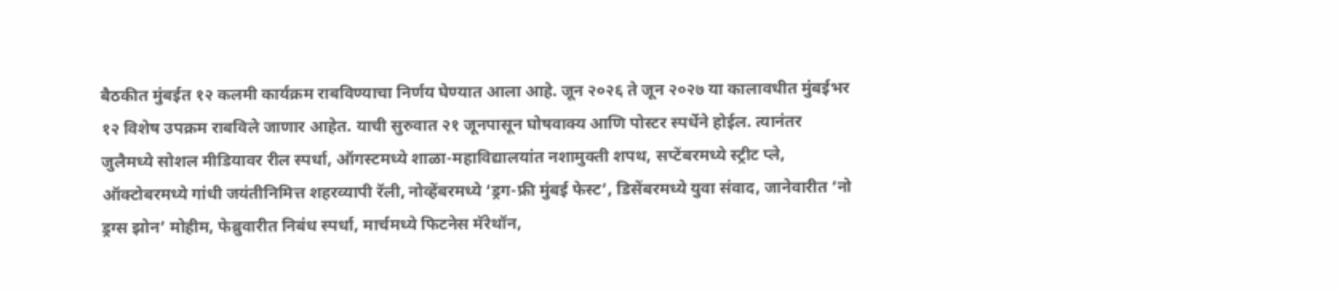बैठकीत मुंबईत १२ कलमी कार्यक्रम राबविण्याचा निर्णय घेण्यात आला आहे. जून २०२६ ते जून २०२७ या कालावधीत मुंबईभर १२ विशेष उपक्रम राबविले जाणार आहेत. याची सुरुवात २१ जूनपासून घोषवाक्य आणि पोस्टर स्पर्धेने होईल. त्यानंतर जुलैमध्ये सोशल मीडियावर रील स्पर्धा, ऑगस्टमध्ये शाळा-महाविद्यालयांत नशामुक्ती शपथ, सप्टेंबरमध्ये स्ट्रीट प्ले, ऑक्टोबरमध्ये गांधी जयंतीनिमित्त शहरव्यापी रॅली, नोव्हेंबरमध्ये ‘ड्रग-फ्री मुंबई फेस्ट’, डिसेंबरमध्ये युवा संवाद, जानेवारीत ‘नो ड्रग्स झोन’ मोहीम, फेब्रुवारीत निबंध स्पर्धा, मार्चमध्ये फिटनेस मॅरेथॉन,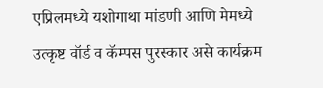एप्रिलमध्ये यशोगाथा मांडणी आणि मेमध्ये उत्कृष्ट वॉर्ड व कॅम्पस पुरस्कार असे कार्यक्रम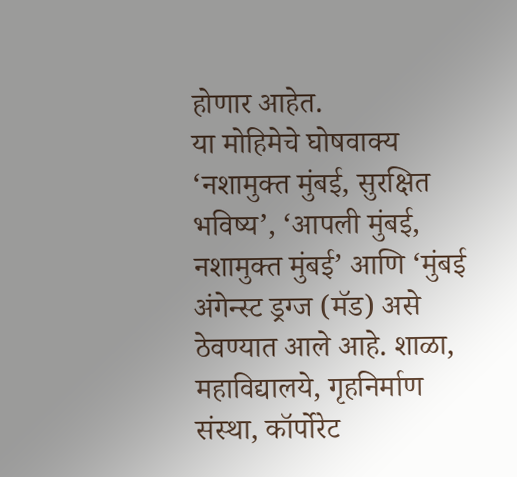होणार आहेत.
या मोहिमेचे घोषवाक्य ‘नशामुक्त मुंबई, सुरक्षित भविष्य’, ‘आपली मुंबई, नशामुक्त मुंबई’ आणि ‘मुंबई अंगेन्स्ट ड्रग्ज (मॅड) असे ठेवण्यात आले आहे. शाळा, महाविद्यालये, गृहनिर्माण संस्था, कॉर्पोरेट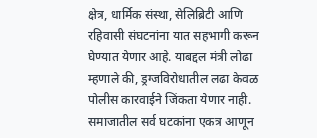क्षेत्र, धार्मिक संस्था, सेलिब्रिटी आणि रहिवासी संघटनांना यात सहभागी करून घेण्यात येणार आहे. याबद्दल मंत्री लोढा म्हणाले की, ड्रग्जविरोधातील लढा केवळ पोलीस कारवाईने जिंकता येणार नाही. समाजातील सर्व घटकांना एकत्र आणून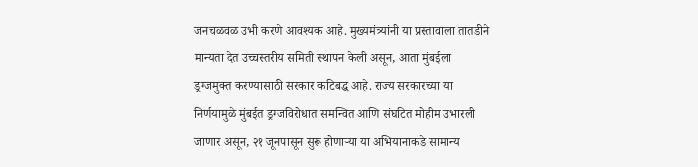जनचळवळ उभी करणे आवश्यक आहे. मुख्यमंत्र्यांनी या प्रस्तावाला तातडीने मान्यता देत उच्चस्तरीय समिती स्थापन केली असून, आता मुंबईला ड्रग्जमुक्त करण्यासाठी सरकार कटिबद्ध आहे. राज्य सरकारच्या या निर्णयामुळे मुंबईत ड्रग्जविरोधात समन्वित आणि संघटित मोहीम उभारली जाणार असून, २१ जूनपासून सुरू होणाऱ्या या अभियानाकडे सामान्य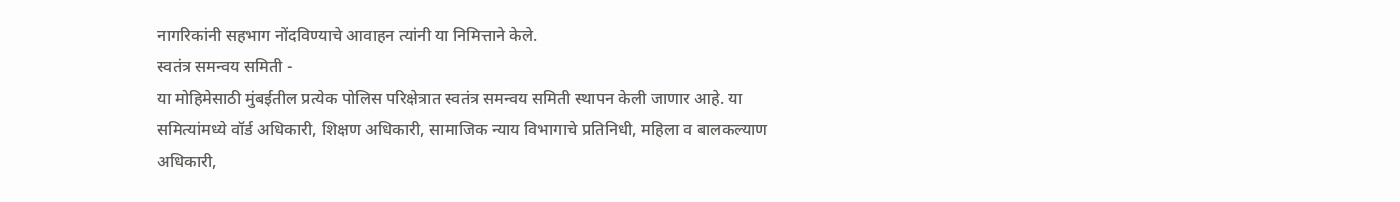नागरिकांनी सहभाग नोंदविण्याचे आवाहन त्यांनी या निमित्ताने केले.
स्वतंत्र समन्वय समिती -
या मोहिमेसाठी मुंबईतील प्रत्येक पोलिस परिक्षेत्रात स्वतंत्र समन्वय समिती स्थापन केली जाणार आहे. या समित्यांमध्ये वॉर्ड अधिकारी, शिक्षण अधिकारी, सामाजिक न्याय विभागाचे प्रतिनिधी, महिला व बालकल्याण अधिकारी,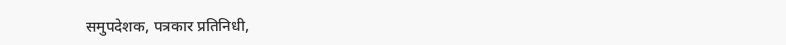समुपदेशक, पत्रकार प्रतिनिधी,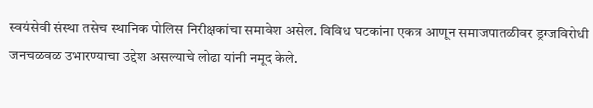स्वयंसेवी संस्था तसेच स्थानिक पोलिस निरीक्षकांचा समावेश असेल. विविध घटकांना एकत्र आणून समाजपातळीवर ड्रग्जविरोधी जनचळवळ उभारण्याचा उद्देश असल्याचे लोढा यांनी नमूद केले.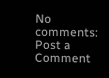No comments:
Post a Comment